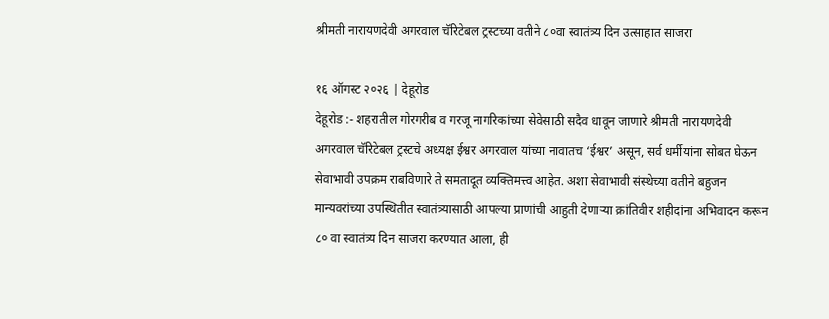श्रीमती नारायणदेवी अगरवाल चॅरिटेबल ट्रस्टच्या वतीने ८०वा स्वातंत्र्य दिन उत्साहात साजरा

१६ ऑगस्ट २०२६ | देहूरोड
देहूरोड :- शहरातील गोरगरीब व गरजू नागरिकांच्या सेवेसाठी सदैव धावून जाणारे श्रीमती नारायणदेवी अगरवाल चॅरिटेबल ट्रस्टचे अध्यक्ष ईश्वर अगरवाल यांच्या नावातच ‘ईश्वर’ असून, सर्व धर्मीयांना सोबत घेऊन सेवाभावी उपक्रम राबविणारे ते समतादूत व्यक्तिमत्त्व आहेत. अशा सेवाभावी संस्थेच्या वतीने बहुजन मान्यवरांच्या उपस्थितीत स्वातंत्र्यासाठी आपल्या प्राणांची आहुती देणाऱ्या क्रांतिवीर शहीदांना अभिवादन करून ८० वा स्वातंत्र्य दिन साजरा करण्यात आला, ही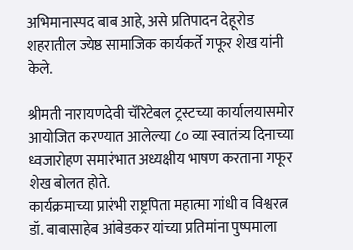अभिमानास्पद बाब आहे, असे प्रतिपादन देहूरोड शहरातील ज्येष्ठ सामाजिक कार्यकर्ते गफूर शेख यांनी केले.

श्रीमती नारायणदेवी चॅरिटेबल ट्रस्टच्या कार्यालयासमोर आयोजित करण्यात आलेल्या ८० व्या स्वातंत्र्य दिनाच्या ध्वजारोहण समारंभात अध्यक्षीय भाषण करताना गफूर शेख बोलत होते.
कार्यक्रमाच्या प्रारंभी राष्ट्रपिता महात्मा गांधी व विश्वरत्न डॉ. बाबासाहेब आंबेडकर यांच्या प्रतिमांना पुष्पमाला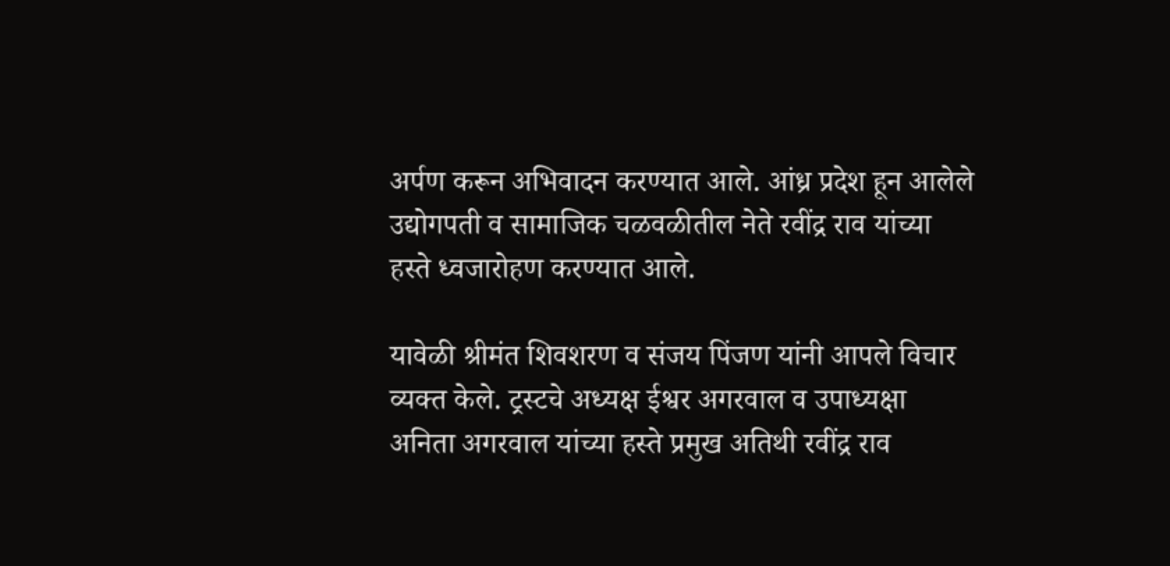अर्पण करून अभिवादन करण्यात आले. आंध्र प्रदेश हून आलेले उद्योगपती व सामाजिक चळवळीतील नेते रवींद्र राव यांच्या हस्ते ध्वजारोहण करण्यात आले.

यावेळी श्रीमंत शिवशरण व संजय पिंजण यांनी आपले विचार व्यक्त केले. ट्रस्टचे अध्यक्ष ईश्वर अगरवाल व उपाध्यक्षा अनिता अगरवाल यांच्या हस्ते प्रमुख अतिथी रवींद्र राव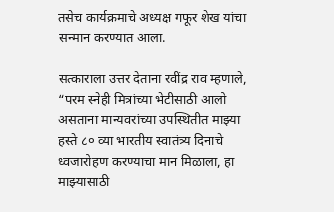तसेच कार्यक्रमाचे अध्यक्ष गफूर शेख यांचा सन्मान करण्यात आला.

सत्काराला उत्तर देताना रवींद्र राव म्हणाले, “परम स्नेही मित्रांच्या भेटीसाठी आलो असताना मान्यवरांच्या उपस्थितीत माझ्या हस्ते ८० व्या भारतीय स्वातंत्र्य दिनाचे ध्वजारोहण करण्याचा मान मिळाला, हा माझ्यासाठी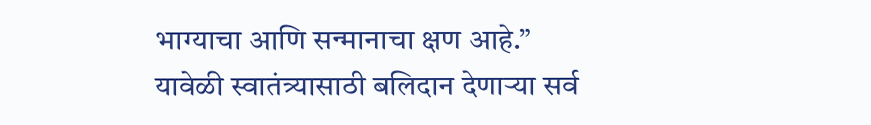भाग्याचा आणि सन्मानाचा क्षण आहे.”
यावेळी स्वातंत्र्यासाठी बलिदान देणाऱ्या सर्व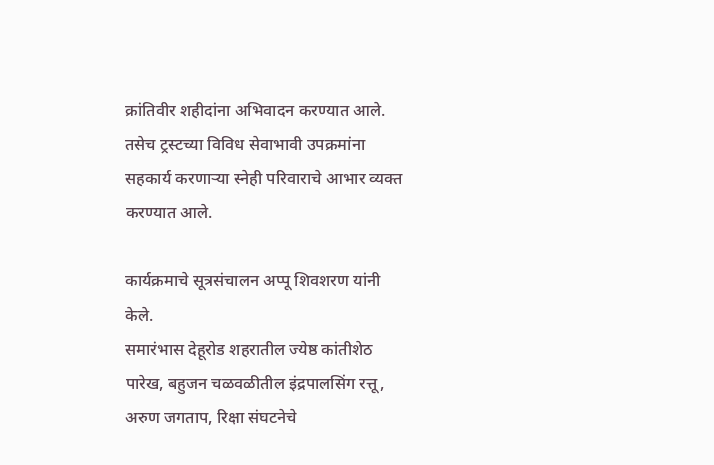क्रांतिवीर शहीदांना अभिवादन करण्यात आले. तसेच ट्रस्टच्या विविध सेवाभावी उपक्रमांना सहकार्य करणाऱ्या स्नेही परिवाराचे आभार व्यक्त करण्यात आले.

कार्यक्रमाचे सूत्रसंचालन अप्पू शिवशरण यांनी केले.
समारंभास देहूरोड शहरातील ज्येष्ठ कांतीशेठ पारेख, बहुजन चळवळीतील इंद्रपालसिंग रत्तू, अरुण जगताप, रिक्षा संघटनेचे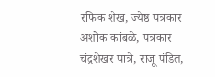रफिक शेख, ज्येष्ठ पत्रकार अशोक कांबळे, पत्रकार चंद्रशेखर पात्रे, राजू पंडित,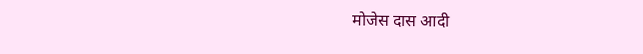मोजेस दास आदी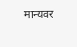मान्यवर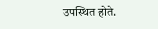उपस्थित होते.